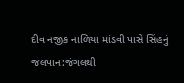દીવ નજીક નાળિયા માંડવી પાસે સિંહનું જલપાન:જંગલથી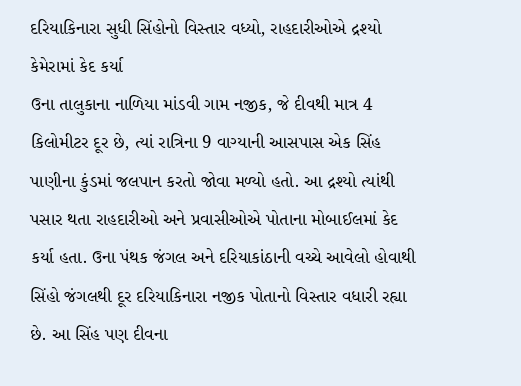દરિયાકિનારા સુધી સિંહોનો વિસ્તાર વધ્યો, રાહદારીઓએ દ્રશ્યો કેમેરામાં કેદ કર્યા
ઉના તાલુકાના નાળિયા માંડવી ગામ નજીક, જે દીવથી માત્ર 4 કિલોમીટર દૂર છે, ત્યાં રાત્રિના 9 વાગ્યાની આસપાસ એક સિંહ પાણીના કુંડમાં જલપાન કરતો જોવા મળ્યો હતો. આ દ્રશ્યો ત્યાંથી પસાર થતા રાહદારીઓ અને પ્રવાસીઓએ પોતાના મોબાઈલમાં કેદ કર્યા હતા. ઉના પંથક જંગલ અને દરિયાકાંઠાની વચ્ચે આવેલો હોવાથી સિંહો જંગલથી દૂર દરિયાકિનારા નજીક પોતાનો વિસ્તાર વધારી રહ્યા છે. આ સિંહ પણ દીવના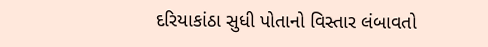દરિયાકાંઠા સુધી પોતાનો વિસ્તાર લંબાવતો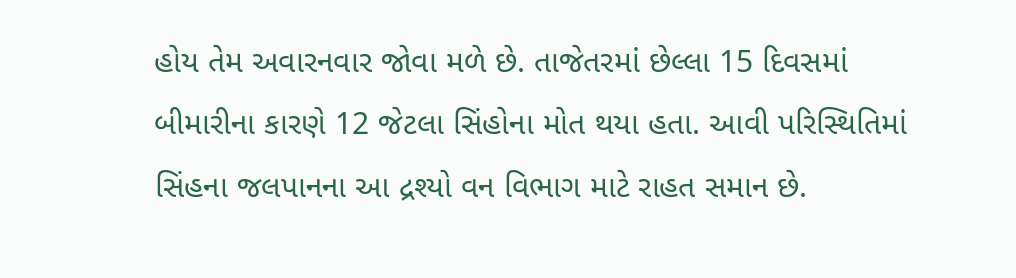હોય તેમ અવારનવાર જોવા મળે છે. તાજેતરમાં છેલ્લા 15 દિવસમાં બીમારીના કારણે 12 જેટલા સિંહોના મોત થયા હતા. આવી પરિસ્થિતિમાં સિંહના જલપાનના આ દ્રશ્યો વન વિભાગ માટે રાહત સમાન છે.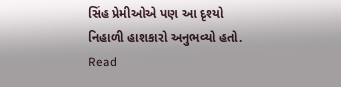સિંહ પ્રેમીઓએ પણ આ દૃશ્યો નિહાળી હાશકારો અનુભવ્યો હતો.
Read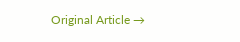Original Article →